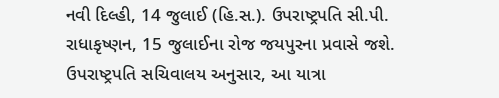નવી દિલ્હી, 14 જુલાઈ (હિ.સ.). ઉપરાષ્ટ્રપતિ સી.પી. રાધાકૃષ્ણન, 15 જુલાઈના રોજ જયપુરના પ્રવાસે જશે.
ઉપરાષ્ટ્રપતિ સચિવાલય અનુસાર, આ યાત્રા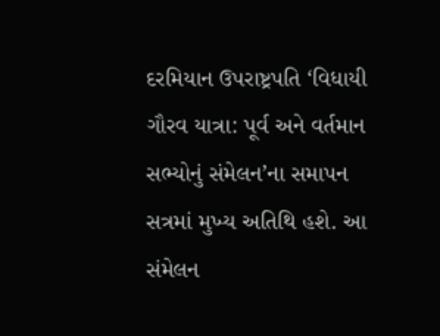દરમિયાન ઉપરાષ્ટ્રપતિ ‘વિધાયી ગૌરવ યાત્રા: પૂર્વ અને વર્તમાન સભ્યોનું સંમેલન’ના સમાપન સત્રમાં મુખ્ય અતિથિ હશે. આ સંમેલન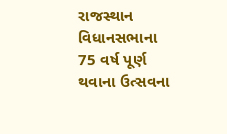રાજસ્થાન વિધાનસભાના 75 વર્ષ પૂર્ણ થવાના ઉત્સવના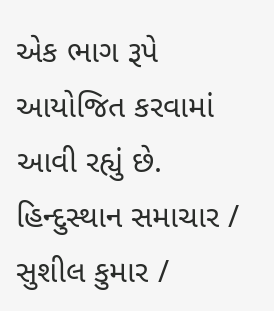એક ભાગ રૂપે આયોજિત કરવામાં આવી રહ્યું છે.
હિન્દુસ્થાન સમાચાર / સુશીલ કુમાર /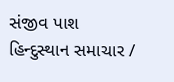સંજીવ પાશ
હિન્દુસ્થાન સમાચાર /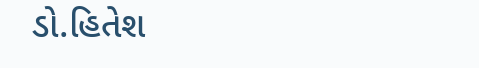ડો.હિતેશ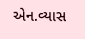એન.વ્યાસ